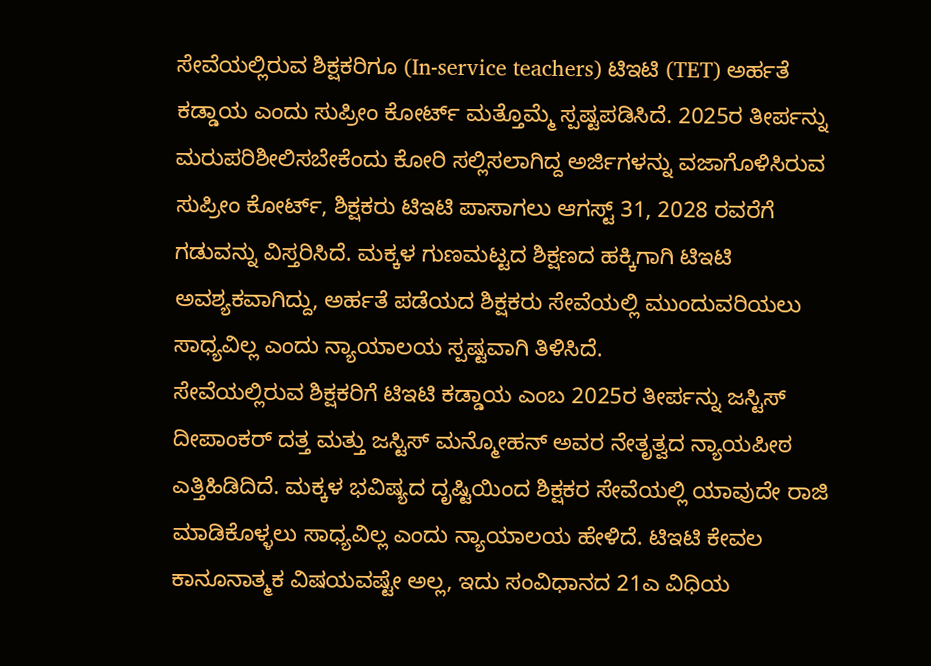ಸೇವೆಯಲ್ಲಿರುವ ಶಿಕ್ಷಕರಿಗೂ (In-service teachers) ಟಿಇಟಿ (TET) ಅರ್ಹತೆ ಕಡ್ಡಾಯ ಎಂದು ಸುಪ್ರೀಂ ಕೋರ್ಟ್ ಮತ್ತೊಮ್ಮೆ ಸ್ಪಷ್ಟಪಡಿಸಿದೆ. 2025ರ ತೀರ್ಪನ್ನು ಮರುಪರಿಶೀಲಿಸಬೇಕೆಂದು ಕೋರಿ ಸಲ್ಲಿಸಲಾಗಿದ್ದ ಅರ್ಜಿಗಳನ್ನು ವಜಾಗೊಳಿಸಿರುವ ಸುಪ್ರೀಂ ಕೋರ್ಟ್, ಶಿಕ್ಷಕರು ಟಿಇಟಿ ಪಾಸಾಗಲು ಆಗಸ್ಟ್ 31, 2028 ರವರೆಗೆ ಗಡುವನ್ನು ವಿಸ್ತರಿಸಿದೆ. ಮಕ್ಕಳ ಗುಣಮಟ್ಟದ ಶಿಕ್ಷಣದ ಹಕ್ಕಿಗಾಗಿ ಟಿಇಟಿ ಅವಶ್ಯಕವಾಗಿದ್ದು, ಅರ್ಹತೆ ಪಡೆಯದ ಶಿಕ್ಷಕರು ಸೇವೆಯಲ್ಲಿ ಮುಂದುವರಿಯಲು ಸಾಧ್ಯವಿಲ್ಲ ಎಂದು ನ್ಯಾಯಾಲಯ ಸ್ಪಷ್ಟವಾಗಿ ತಿಳಿಸಿದೆ.
ಸೇವೆಯಲ್ಲಿರುವ ಶಿಕ್ಷಕರಿಗೆ ಟಿಇಟಿ ಕಡ್ಡಾಯ ಎಂಬ 2025ರ ತೀರ್ಪನ್ನು ಜಸ್ಟಿಸ್ ದೀಪಾಂಕರ್ ದತ್ತ ಮತ್ತು ಜಸ್ಟಿಸ್ ಮನ್ಮೋಹನ್ ಅವರ ನೇತೃತ್ವದ ನ್ಯಾಯಪೀಠ ಎತ್ತಿಹಿಡಿದಿದೆ. ಮಕ್ಕಳ ಭವಿಷ್ಯದ ದೃಷ್ಟಿಯಿಂದ ಶಿಕ್ಷಕರ ಸೇವೆಯಲ್ಲಿ ಯಾವುದೇ ರಾಜಿ ಮಾಡಿಕೊಳ್ಳಲು ಸಾಧ್ಯವಿಲ್ಲ ಎಂದು ನ್ಯಾಯಾಲಯ ಹೇಳಿದೆ. ಟಿಇಟಿ ಕೇವಲ ಕಾನೂನಾತ್ಮಕ ವಿಷಯವಷ್ಟೇ ಅಲ್ಲ, ಇದು ಸಂವಿಧಾನದ 21ಎ ವಿಧಿಯ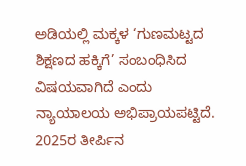ಅಡಿಯಲ್ಲಿ ಮಕ್ಕಳ ‘ಗುಣಮಟ್ಟದ ಶಿಕ್ಷಣದ ಹಕ್ಕಿಗೆ’ ಸಂಬಂಧಿಸಿದ ವಿಷಯವಾಗಿದೆ ಎಂದು ನ್ಯಾಯಾಲಯ ಅಭಿಪ್ರಾಯಪಟ್ಟಿದೆ.
2025ರ ತೀರ್ಪಿನ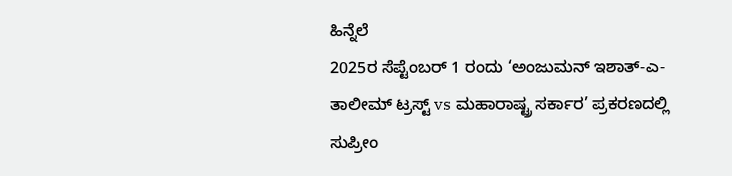ಹಿನ್ನೆಲೆ
2025ರ ಸೆಪ್ಟೆಂಬರ್ 1 ರಂದು ‘ಅಂಜುಮನ್ ಇಶಾತ್-ಎ-ತಾಲೀಮ್ ಟ್ರಸ್ಟ್ vs ಮಹಾರಾಷ್ಟ್ರ ಸರ್ಕಾರ’ ಪ್ರಕರಣದಲ್ಲಿ ಸುಪ್ರೀಂ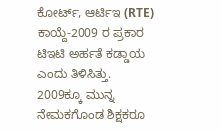ಕೋರ್ಟ್, ಆರ್ಟಿಇ (RTE) ಕಾಯ್ದೆ-2009 ರ ಪ್ರಕಾರ ಟಿಇಟಿ ಅರ್ಹತೆ ಕಡ್ಡಾಯ ಎಂದು ತಿಳಿಸಿತ್ತು. 2009ಕ್ಕೂ ಮುನ್ನ ನೇಮಕಗೊಂಡ ಶಿಕ್ಷಕರೂ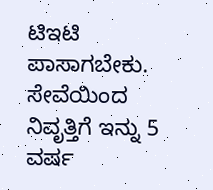ಟಿಇಟಿ ಪಾಸಾಗಬೇಕು. ಸೇವೆಯಿಂದ ನಿವೃತ್ತಿಗೆ ಇನ್ನು 5 ವರ್ಷ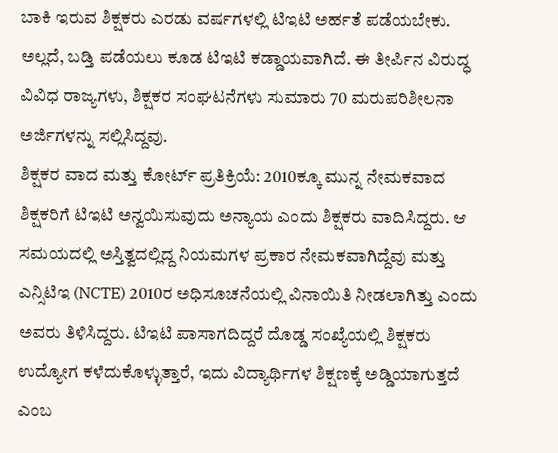ಬಾಕಿ ಇರುವ ಶಿಕ್ಷಕರು ಎರಡು ವರ್ಷಗಳಲ್ಲಿ ಟಿಇಟಿ ಅರ್ಹತೆ ಪಡೆಯಬೇಕು. ಅಲ್ಲದೆ, ಬಡ್ತಿ ಪಡೆಯಲು ಕೂಡ ಟಿಇಟಿ ಕಡ್ಡಾಯವಾಗಿದೆ. ಈ ತೀರ್ಪಿನ ವಿರುದ್ಧ ವಿವಿಧ ರಾಜ್ಯಗಳು, ಶಿಕ್ಷಕರ ಸಂಘಟನೆಗಳು ಸುಮಾರು 70 ಮರುಪರಿಶೀಲನಾ ಅರ್ಜಿಗಳನ್ನು ಸಲ್ಲಿಸಿದ್ದವು.
ಶಿಕ್ಷಕರ ವಾದ ಮತ್ತು ಕೋರ್ಟ್ ಪ್ರತಿಕ್ರಿಯೆ: 2010ಕ್ಕೂ ಮುನ್ನ ನೇಮಕವಾದ ಶಿಕ್ಷಕರಿಗೆ ಟಿಇಟಿ ಅನ್ವಯಿಸುವುದು ಅನ್ಯಾಯ ಎಂದು ಶಿಕ್ಷಕರು ವಾದಿಸಿದ್ದರು. ಆ ಸಮಯದಲ್ಲಿ ಅಸ್ತಿತ್ವದಲ್ಲಿದ್ದ ನಿಯಮಗಳ ಪ್ರಕಾರ ನೇಮಕವಾಗಿದ್ದೆವು ಮತ್ತು ಎನ್ಸಿಟಿಇ (NCTE) 2010ರ ಅಧಿಸೂಚನೆಯಲ್ಲಿ ವಿನಾಯಿತಿ ನೀಡಲಾಗಿತ್ತು ಎಂದು ಅವರು ತಿಳಿಸಿದ್ದರು. ಟಿಇಟಿ ಪಾಸಾಗದಿದ್ದರೆ ದೊಡ್ಡ ಸಂಖ್ಯೆಯಲ್ಲಿ ಶಿಕ್ಷಕರು ಉದ್ಯೋಗ ಕಳೆದುಕೊಳ್ಳುತ್ತಾರೆ, ಇದು ವಿದ್ಯಾರ್ಥಿಗಳ ಶಿಕ್ಷಣಕ್ಕೆ ಅಡ್ಡಿಯಾಗುತ್ತದೆ ಎಂಬ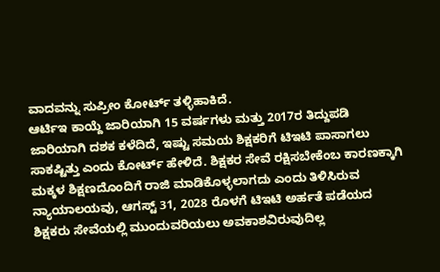ವಾದವನ್ನು ಸುಪ್ರೀಂ ಕೋರ್ಟ್ ತಳ್ಳಿಹಾಕಿದೆ.
ಆರ್ಟಿಇ ಕಾಯ್ದೆ ಜಾರಿಯಾಗಿ 15 ವರ್ಷಗಳು ಮತ್ತು 2017ರ ತಿದ್ದುಪಡಿ ಜಾರಿಯಾಗಿ ದಶಕ ಕಳೆದಿದೆ, ಇಷ್ಟು ಸಮಯ ಶಿಕ್ಷಕರಿಗೆ ಟಿಇಟಿ ಪಾಸಾಗಲು ಸಾಕಷ್ಟಿತ್ತು ಎಂದು ಕೋರ್ಟ್ ಹೇಳಿದೆ. ಶಿಕ್ಷಕರ ಸೇವೆ ರಕ್ಷಿಸಬೇಕೆಂಬ ಕಾರಣಕ್ಕಾಗಿ ಮಕ್ಕಳ ಶಿಕ್ಷಣದೊಂದಿಗೆ ರಾಜಿ ಮಾಡಿಕೊಳ್ಳಲಾಗದು ಎಂದು ತಿಳಿಸಿರುವ ನ್ಯಾಯಾಲಯವು, ಆಗಸ್ಟ್ 31, 2028 ರೊಳಗೆ ಟಿಇಟಿ ಅರ್ಹತೆ ಪಡೆಯದ ಶಿಕ್ಷಕರು ಸೇವೆಯಲ್ಲಿ ಮುಂದುವರಿಯಲು ಅವಕಾಶವಿರುವುದಿಲ್ಲ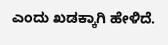ಎಂದು ಖಡಕ್ಕಾಗಿ ಹೇಳಿದೆ.